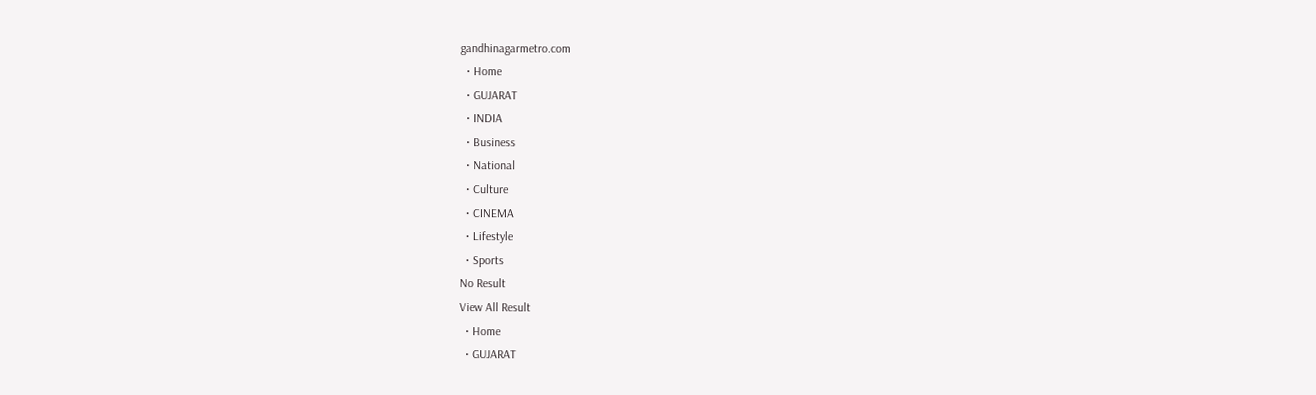gandhinagarmetro.com
  • Home
  • GUJARAT
  • INDIA
  • Business
  • National
  • Culture
  • CINEMA
  • Lifestyle
  • Sports
No Result
View All Result
  • Home
  • GUJARAT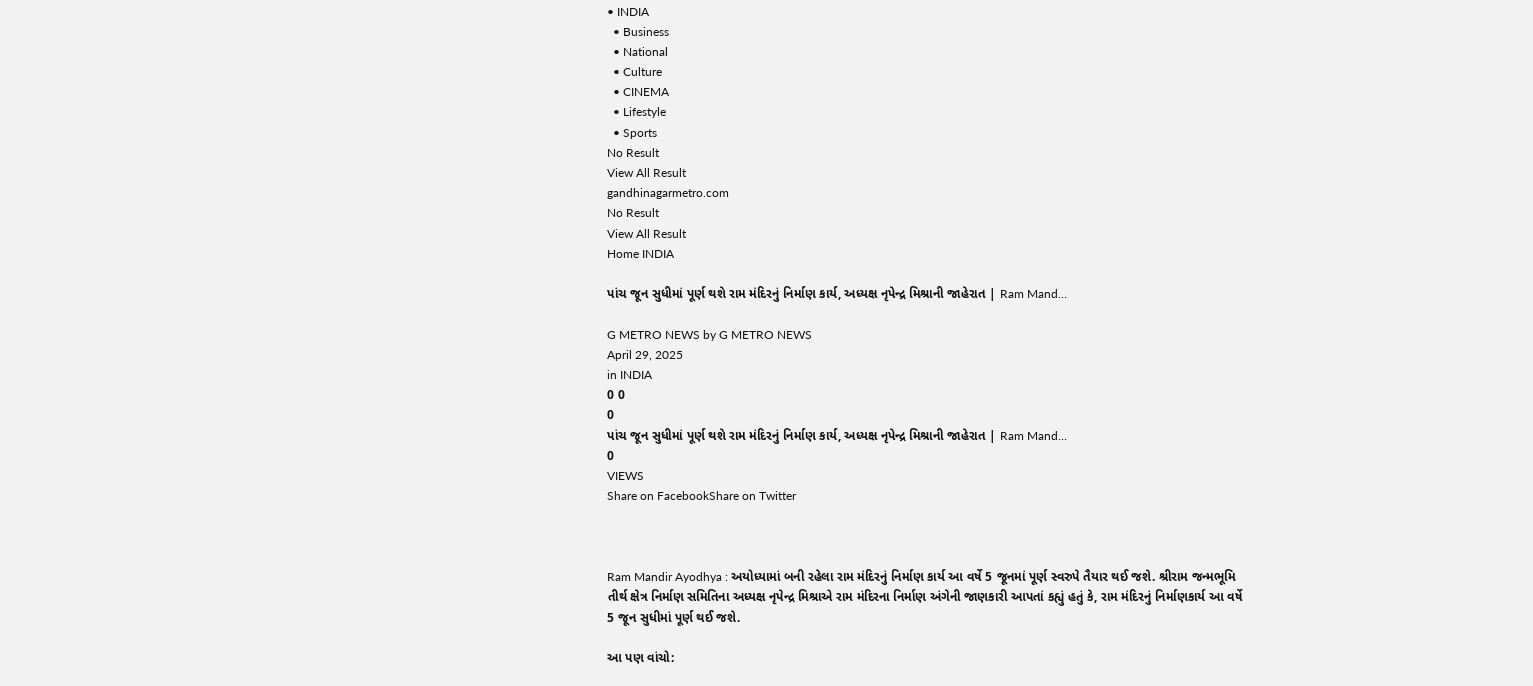• INDIA
  • Business
  • National
  • Culture
  • CINEMA
  • Lifestyle
  • Sports
No Result
View All Result
gandhinagarmetro.com
No Result
View All Result
Home INDIA

પાંચ જૂન સુધીમાં પૂર્ણ થશે રામ મંદિરનું નિર્માણ કાર્ય, અધ્યક્ષ નૃપેન્દ્ર મિશ્રાની જાહેરાત | Ram Mand…

G METRO NEWS by G METRO NEWS
April 29, 2025
in INDIA
0 0
0
પાંચ જૂન સુધીમાં પૂર્ણ થશે રામ મંદિરનું નિર્માણ કાર્ય, અધ્યક્ષ નૃપેન્દ્ર મિશ્રાની જાહેરાત | Ram Mand…
0
VIEWS
Share on FacebookShare on Twitter



Ram Mandir Ayodhya : અયોધ્યામાં બની રહેલા રામ મંદિરનું નિર્માણ કાર્ય આ વર્ષે 5 જૂનમાં પૂર્ણ સ્વરુપે તૈયાર થઈ જશે. શ્રીરામ જન્મભૂમિ તીર્થ ક્ષેત્ર નિર્માણ સમિતિના અધ્યક્ષ નૃપેન્દ્ર મિશ્રાએ રામ મંદિરના નિર્માણ અંગેની જાણકારી આપતાં કહ્યું હતું કે, રામ મંદિરનું નિર્માણકાર્ય આ વર્ષે 5 જૂન સુધીમાં પૂર્ણ થઈ જશે.

આ પણ વાંચો: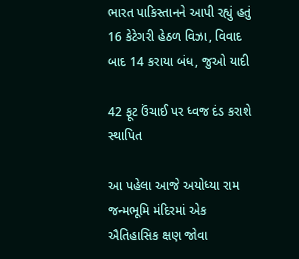ભારત પાકિસ્તાનને આપી રહ્યું હતું 16 કેટેગરી હેઠળ વિઝા, વિવાદ બાદ 14 કરાયા બંધ, જુઓ યાદી

42 ફૂટ ઉંચાઈ પર ધ્વજ દંડ કરાશે સ્થાપિત

આ પહેલા આજે અયોધ્યા રામ જન્મભૂમિ મંદિરમાં એક ઐતિહાસિક ક્ષણ જોવા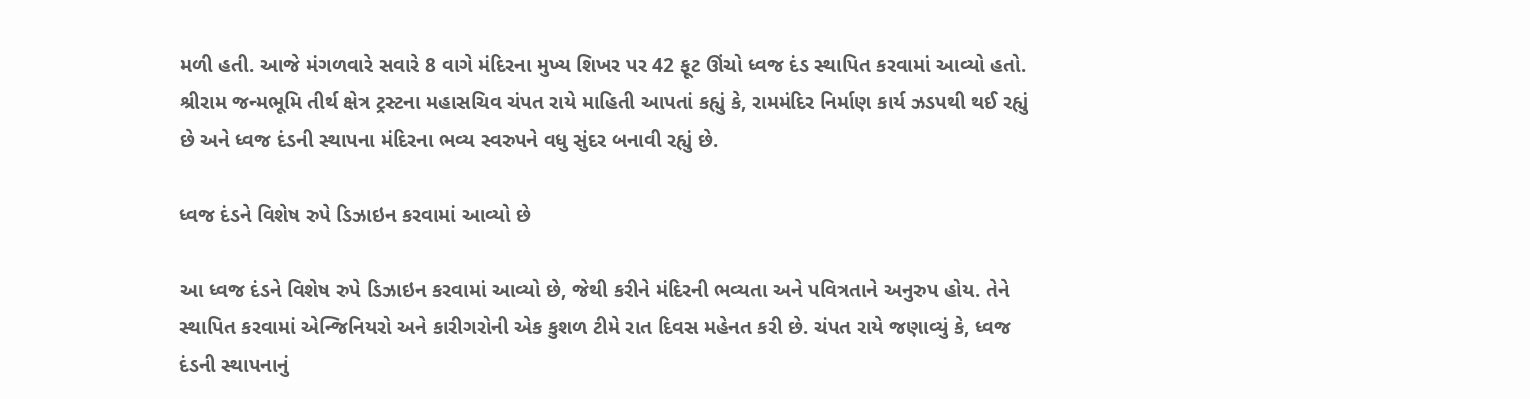મળી હતી. આજે મંગળવારે સવારે 8 વાગે મંદિરના મુખ્ય શિખર પર 42 ફૂટ ઊંચો ધ્વજ દંડ સ્થાપિત કરવામાં આવ્યો હતો. શ્રીરામ જન્મભૂમિ તીર્થ ક્ષેત્ર ટ્રસ્ટના મહાસચિવ ચંપત રાયે માહિતી આપતાં કહ્યું કે, રામમંદિર નિર્માણ કાર્ય ઝડપથી થઈ રહ્યું છે અને ધ્વજ દંડની સ્થાપના મંદિરના ભવ્ય સ્વરુપને વધુ સુંદર બનાવી રહ્યું છે.

ધ્વજ દંડને વિશેષ રુપે ડિઝાઇન કરવામાં આવ્યો છે

આ ધ્વજ દંડને વિશેષ રુપે ડિઝાઇન કરવામાં આવ્યો છે, જેથી કરીને મંદિરની ભવ્યતા અને પવિત્રતાને અનુરુપ હોય. તેને સ્થાપિત કરવામાં એન્જિનિયરો અને કારીગરોની એક કુશળ ટીમે રાત દિવસ મહેનત કરી છે. ચંપત રાયે જણાવ્યું કે, ધ્વજ દંડની સ્થાપનાનું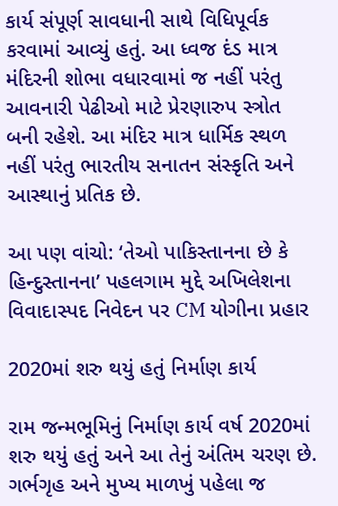કાર્ય સંપૂર્ણ સાવધાની સાથે વિધિપૂર્વક કરવામાં આવ્યું હતું. આ ધ્વજ દંડ માત્ર મંદિરની શોભા વધારવામાં જ નહીં પરંતુ આવનારી પેઢીઓ માટે પ્રેરણારુપ સ્ત્રોત બની રહેશે. આ મંદિર માત્ર ધાર્મિક સ્થળ નહીં પરંતુ ભારતીય સનાતન સંસ્કૃતિ અને આસ્થાનું પ્રતિક છે.

આ પણ વાંચો: ‘તેઓ પાકિસ્તાનના છે કે હિન્દુસ્તાનના’ પહલગામ મુદ્દે અખિલેશના વિવાદાસ્પદ નિવેદન પર CM યોગીના પ્રહાર

2020માં શરુ થયું હતું નિર્માણ કાર્ય

રામ જન્મભૂમિનું નિર્માણ કાર્ય વર્ષ 2020માં શરુ થયું હતું અને આ તેનું અંતિમ ચરણ છે. ગર્ભગૃહ અને મુખ્ય માળખું પહેલા જ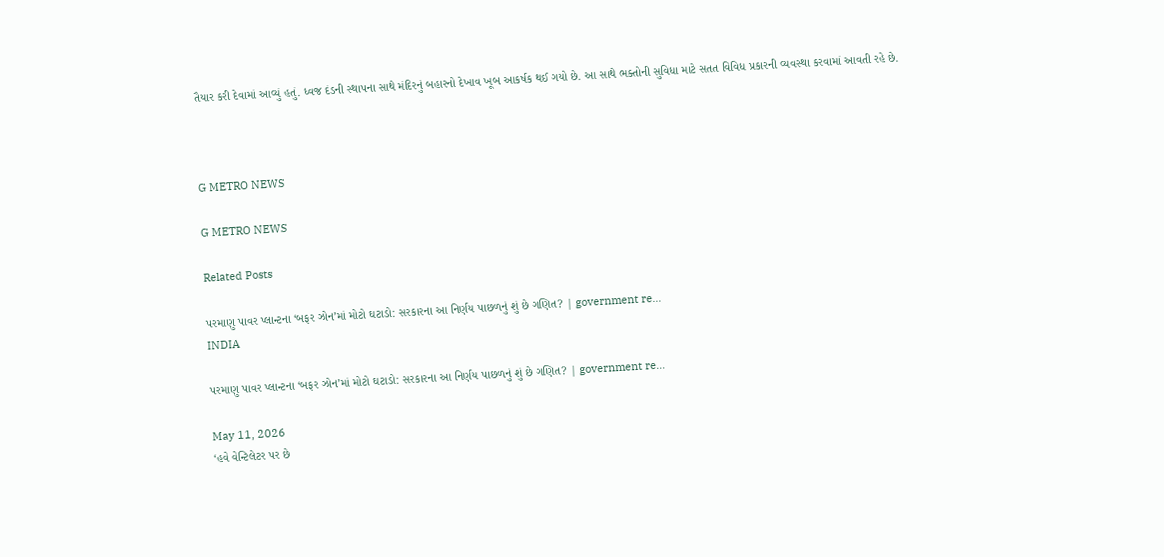તૈયાર કરી દેવામાં આવ્યું હતું. ધ્વજ દંડની સ્થાપના સાથે મંદિરનું બહારનો દેખાવ ખૂબ આકર્ષક થઈ ગયો છે. આ સાથે ભક્તોની સુવિધા માટે સતત વિવિધ પ્રકારની વ્યવસ્થા કરવામાં આવતી રહે છે.



G METRO NEWS

G METRO NEWS

Related Posts

પરમાણુ પાવર પ્લાન્ટના ‘બફર ઝોન’માં મોટો ઘટાડો: સરકારના આ નિર્ણય પાછળનું શું છે ગણિત? | government re…
INDIA

પરમાણુ પાવર પ્લાન્ટના ‘બફર ઝોન’માં મોટો ઘટાડો: સરકારના આ નિર્ણય પાછળનું શું છે ગણિત? | government re…

May 11, 2026
‘હવે વેન્ટિલેટર પર છે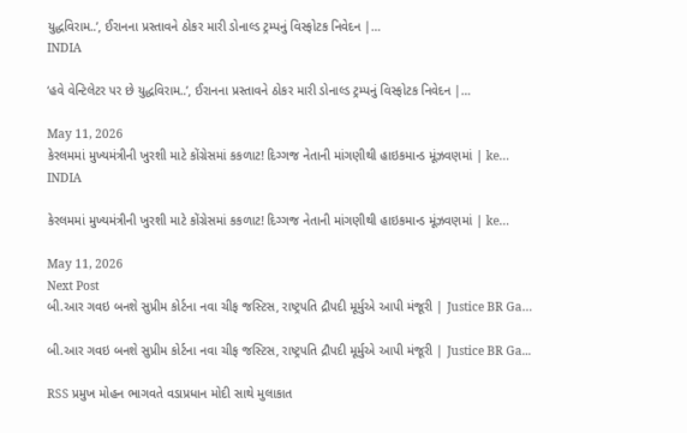યુદ્ધવિરામ..’, ઈરાનના પ્રસ્તાવને ઠોકર મારી ડોનાલ્ડ ટ્રમ્પનું વિસ્ફોટક નિવેદન |…
INDIA

‘હવે વેન્ટિલેટર પર છે યુદ્ધવિરામ..’, ઈરાનના પ્રસ્તાવને ઠોકર મારી ડોનાલ્ડ ટ્રમ્પનું વિસ્ફોટક નિવેદન |…

May 11, 2026
કેરલમમાં મુખ્યમંત્રીની ખુરશી માટે કોંગ્રેસમાં કકળાટ! દિગ્ગજ નેતાની માંગણીથી હાઇકમાન્ડ મૂંઝવણમાં | ke…
INDIA

કેરલમમાં મુખ્યમંત્રીની ખુરશી માટે કોંગ્રેસમાં કકળાટ! દિગ્ગજ નેતાની માંગણીથી હાઇકમાન્ડ મૂંઝવણમાં | ke…

May 11, 2026
Next Post
બી.આર ગવઇ બનશે સુપ્રીમ કોર્ટના નવા ચીફ જસ્ટિસ, રાષ્ટ્રપતિ દ્રૌપદી મૂર્મુએ આપી મંજૂરી | Justice BR Ga…

બી.આર ગવઇ બનશે સુપ્રીમ કોર્ટના નવા ચીફ જસ્ટિસ, રાષ્ટ્રપતિ દ્રૌપદી મૂર્મુએ આપી મંજૂરી | Justice BR Ga...

RSS પ્રમુખ મોહન ભાગવતે વડાપ્રધાન મોદી સાથે મુલાકાત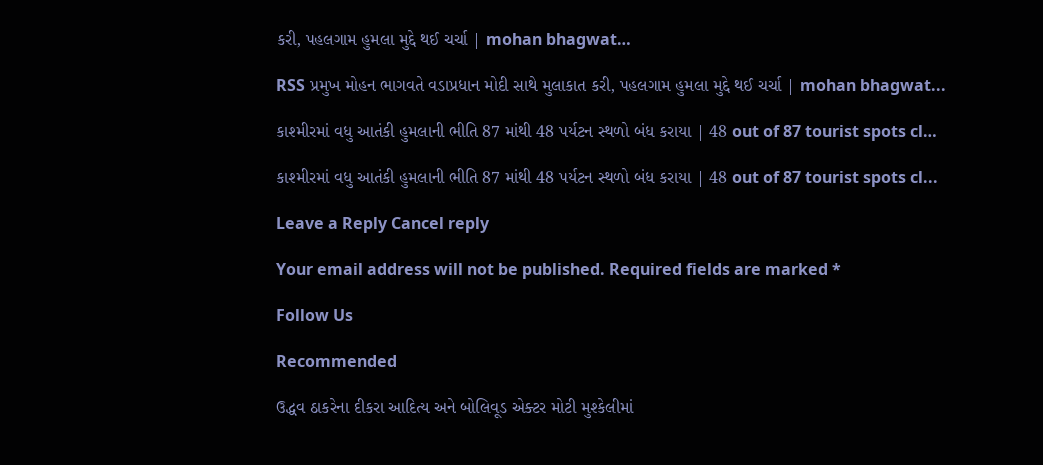કરી, પહલગામ હુમલા મુદ્દે થઈ ચર્ચા | mohan bhagwat…

RSS પ્રમુખ મોહન ભાગવતે વડાપ્રધાન મોદી સાથે મુલાકાત કરી, પહલગામ હુમલા મુદ્દે થઈ ચર્ચા | mohan bhagwat...

કાશ્મીરમાં વધુ આતંકી હુમલાની ભીતિ 87 માંથી 48 પર્યટન સ્થળો બંધ કરાયા | 48 out of 87 tourist spots cl…

કાશ્મીરમાં વધુ આતંકી હુમલાની ભીતિ 87 માંથી 48 પર્યટન સ્થળો બંધ કરાયા | 48 out of 87 tourist spots cl...

Leave a Reply Cancel reply

Your email address will not be published. Required fields are marked *

Follow Us

Recommended

ઉદ્ધવ ઠાકરેના દીકરા આદિત્ય અને બોલિવૂડ એક્ટર મોટી મુશ્કેલીમાં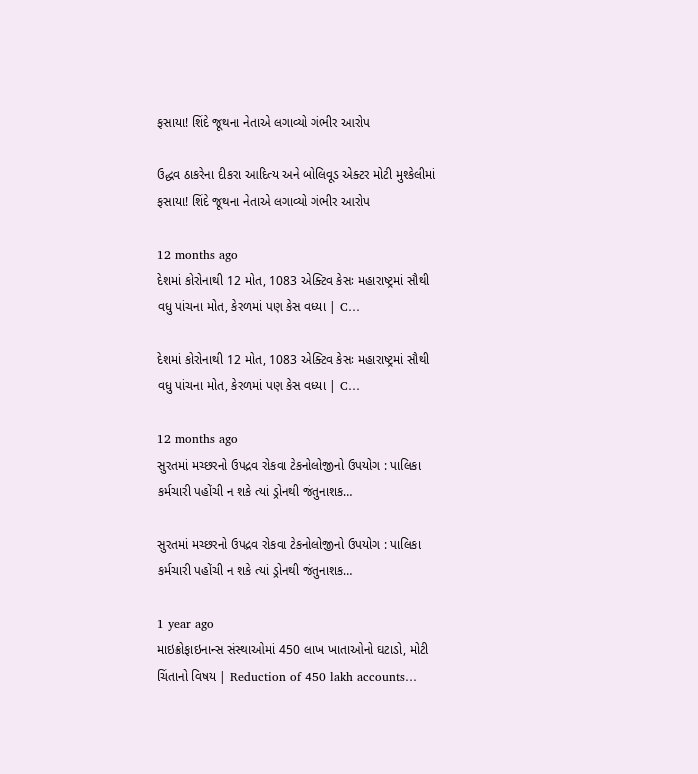ફસાયા! શિંદે જૂથના નેતાએ લગાવ્યો ગંભીર આરોપ

ઉદ્ધવ ઠાકરેના દીકરા આદિત્ય અને બોલિવૂડ એક્ટર મોટી મુશ્કેલીમાં ફસાયા! શિંદે જૂથના નેતાએ લગાવ્યો ગંભીર આરોપ

12 months ago
દેશમાં કોરોનાથી 12 મોત, 1083 એક્ટિવ કેસઃ મહારાષ્ટ્રમાં સૌથી વધુ પાંચના મોત, કેરળમાં પણ કેસ વધ્યા | C…

દેશમાં કોરોનાથી 12 મોત, 1083 એક્ટિવ કેસઃ મહારાષ્ટ્રમાં સૌથી વધુ પાંચના મોત, કેરળમાં પણ કેસ વધ્યા | C…

12 months ago
સુરતમાં મચ્છરનો ઉપદ્રવ રોકવા ટેકનોલોજીનો ઉપયોગ : પાલિકા કર્મચારી પહોંચી ન શકે ત્યાં ડ્રોનથી જંતુનાશક…

સુરતમાં મચ્છરનો ઉપદ્રવ રોકવા ટેકનોલોજીનો ઉપયોગ : પાલિકા કર્મચારી પહોંચી ન શકે ત્યાં ડ્રોનથી જંતુનાશક…

1 year ago
માઇક્રોફાઇનાન્સ સંસ્થાઓમાં 450 લાખ ખાતાઓનો ઘટાડો, મોટી ચિંતાનો વિષય | Reduction of 450 lakh accounts…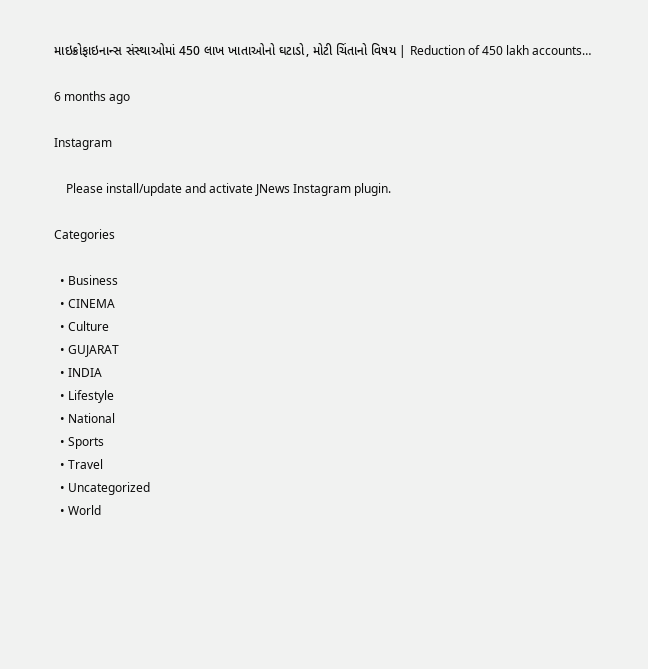માઇક્રોફાઇનાન્સ સંસ્થાઓમાં 450 લાખ ખાતાઓનો ઘટાડો, મોટી ચિંતાનો વિષય | Reduction of 450 lakh accounts…

6 months ago

Instagram

    Please install/update and activate JNews Instagram plugin.

Categories

  • Business
  • CINEMA
  • Culture
  • GUJARAT
  • INDIA
  • Lifestyle
  • National
  • Sports
  • Travel
  • Uncategorized
  • World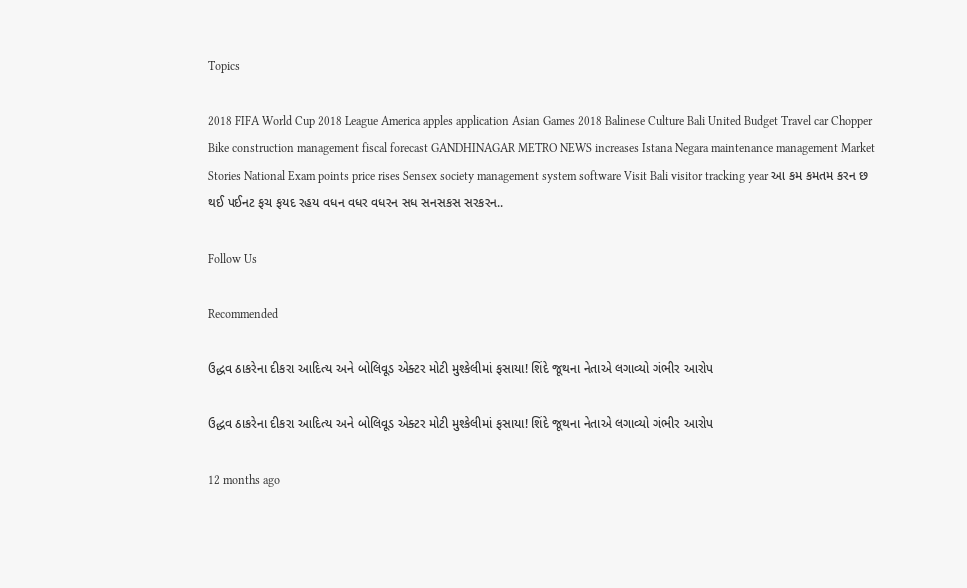Topics

2018 FIFA World Cup 2018 League America apples application Asian Games 2018 Balinese Culture Bali United Budget Travel car Chopper Bike construction management fiscal forecast GANDHINAGAR METRO NEWS increases Istana Negara maintenance management Market Stories National Exam points price rises Sensex society management system software Visit Bali visitor tracking year આ કમ કમતમ કરન છ થઈ પઈનટ ફચ ફયદ રહય વધન વધર વધરન સધ સનસકસ સરકરન..

Follow Us

Recommended

ઉદ્ધવ ઠાકરેના દીકરા આદિત્ય અને બોલિવૂડ એક્ટર મોટી મુશ્કેલીમાં ફસાયા! શિંદે જૂથના નેતાએ લગાવ્યો ગંભીર આરોપ

ઉદ્ધવ ઠાકરેના દીકરા આદિત્ય અને બોલિવૂડ એક્ટર મોટી મુશ્કેલીમાં ફસાયા! શિંદે જૂથના નેતાએ લગાવ્યો ગંભીર આરોપ

12 months ago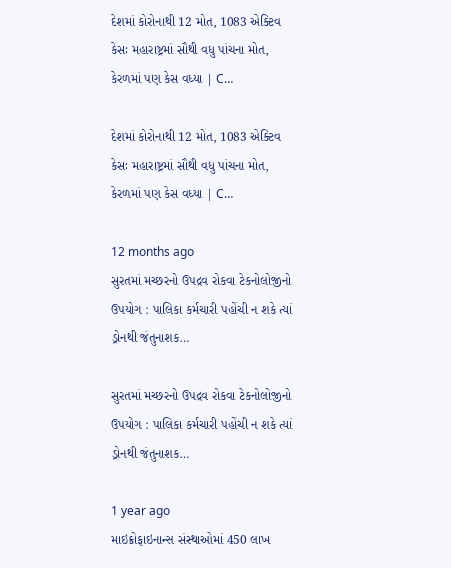દેશમાં કોરોનાથી 12 મોત, 1083 એક્ટિવ કેસઃ મહારાષ્ટ્રમાં સૌથી વધુ પાંચના મોત, કેરળમાં પણ કેસ વધ્યા | C…

દેશમાં કોરોનાથી 12 મોત, 1083 એક્ટિવ કેસઃ મહારાષ્ટ્રમાં સૌથી વધુ પાંચના મોત, કેરળમાં પણ કેસ વધ્યા | C…

12 months ago
સુરતમાં મચ્છરનો ઉપદ્રવ રોકવા ટેકનોલોજીનો ઉપયોગ : પાલિકા કર્મચારી પહોંચી ન શકે ત્યાં ડ્રોનથી જંતુનાશક…

સુરતમાં મચ્છરનો ઉપદ્રવ રોકવા ટેકનોલોજીનો ઉપયોગ : પાલિકા કર્મચારી પહોંચી ન શકે ત્યાં ડ્રોનથી જંતુનાશક…

1 year ago
માઇક્રોફાઇનાન્સ સંસ્થાઓમાં 450 લાખ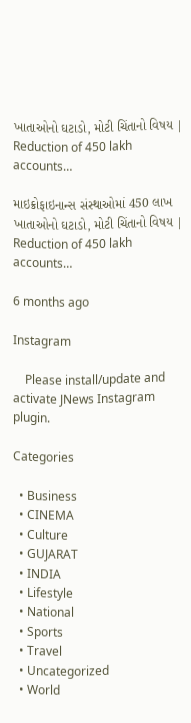ખાતાઓનો ઘટાડો, મોટી ચિંતાનો વિષય | Reduction of 450 lakh accounts…

માઇક્રોફાઇનાન્સ સંસ્થાઓમાં 450 લાખ ખાતાઓનો ઘટાડો, મોટી ચિંતાનો વિષય | Reduction of 450 lakh accounts…

6 months ago

Instagram

    Please install/update and activate JNews Instagram plugin.

Categories

  • Business
  • CINEMA
  • Culture
  • GUJARAT
  • INDIA
  • Lifestyle
  • National
  • Sports
  • Travel
  • Uncategorized
  • World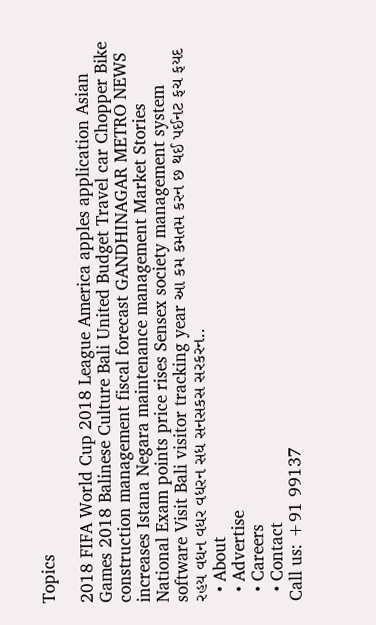Topics

2018 FIFA World Cup 2018 League America apples application Asian Games 2018 Balinese Culture Bali United Budget Travel car Chopper Bike construction management fiscal forecast GANDHINAGAR METRO NEWS increases Istana Negara maintenance management Market Stories National Exam points price rises Sensex society management system software Visit Bali visitor tracking year આ કમ કમતમ કરન છ થઈ પઈનટ ફચ ફયદ રહય વધન વધર વધરન સધ સનસકસ સરકરન..
  • About
  • Advertise
  • Careers
  • Contact
Call us: +91 99137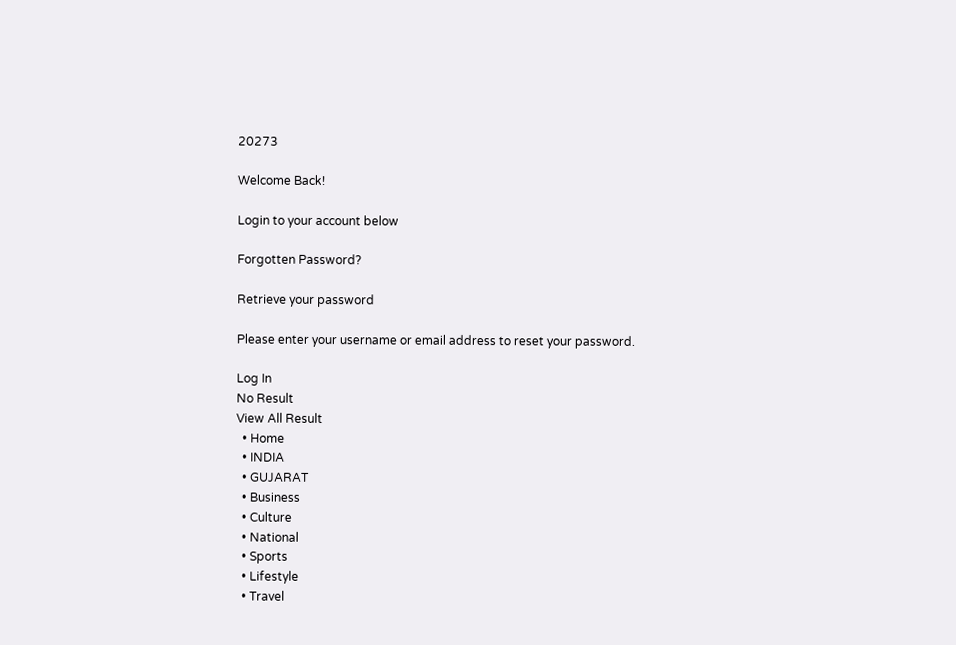20273

Welcome Back!

Login to your account below

Forgotten Password?

Retrieve your password

Please enter your username or email address to reset your password.

Log In
No Result
View All Result
  • Home
  • INDIA
  • GUJARAT
  • Business
  • Culture
  • National
  • Sports
  • Lifestyle
  • Travel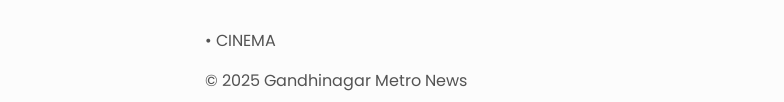• CINEMA

© 2025 Gandhinagar Metro News